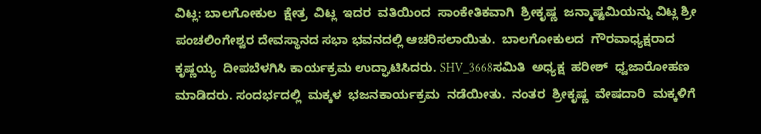ವಿಟ್ಲ: ಬಾಲಗೋಕುಲ  ಕ್ಷೇತ್ರ  ವಿಟ್ಲ  ಇದರ  ವತಿಯಿಂದ  ಸಾಂಕೇತಿಕವಾಗಿ  ಶ್ರೀಕೃಷ್ಣ  ಜನ್ಮಾಷ್ಟಮಿಯನ್ನು ವಿಟ್ಲ ಶ್ರೀ ಪಂಚಲಿಂಗೇಶ್ವರ ದೇವಸ್ಥಾನದ ಸಭಾ ಭವನದಲ್ಲಿ ಆಚರಿಸಲಾಯಿತು.  ಬಾಲಗೋಕುಲದ  ಗೌರವಾಧ್ಯಕ್ಷರಾದ  ಕೃಷ್ಣಯ್ಯ  ದೀಪಬೆಳಗಿಸಿ ಕಾರ್ಯಕ್ರಮ ಉದ್ಘಾಟಿಸಿದರು. SHV_3668ಸಮಿತಿ  ಅಧ್ಯಕ್ಷ  ಹರೀಶ್  ಧ್ವಜಾರೋಹಣ  ಮಾಡಿದರು. ಸಂದರ್ಭದಲ್ಲಿ  ಮಕ್ಕಳ  ಭಜನಕಾರ್ಯಕ್ರಮ  ನಡೆಯೀತು.  ನಂತರ  ಶ್ರೀಕೃಷ್ಣ  ವೇಷದಾರಿ  ಮಕ್ಕಳಿಗೆ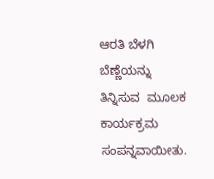ಆರತಿ ಬೆಳಗಿ  ಬೆಣ್ಣೆಯನ್ನು  ತಿನ್ನಿಸುವ  ಮೂಲಕ    ಕಾರ್ಯಕ್ರಮ  ಸಂಪನ್ನವಾಯೀತು.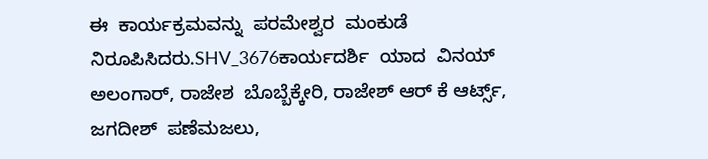ಈ  ಕಾರ್ಯಕ್ರಮವನ್ನು  ಪರಮೇಶ್ವರ  ಮಂಕುಡೆ  ನಿರೂಪಿಸಿದರು.SHV_3676ಕಾರ್ಯದರ್ಶಿ  ಯಾದ  ವಿನಯ್  ಅಲಂಗಾರ್, ರಾಜೇಶ  ಬೊಬ್ಬೆಕ್ಕೇರಿ, ರಾಜೇಶ್ ಆರ್ ಕೆ ಆರ್ಟ್ಸ್,  ಜಗದೀಶ್  ಪಣೆಮಜಲು,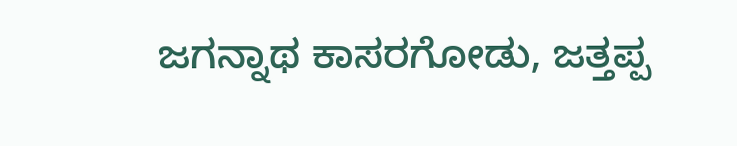ಜಗನ್ನಾಥ ಕಾಸರಗೋಡು, ಜತ್ತಪ್ಪ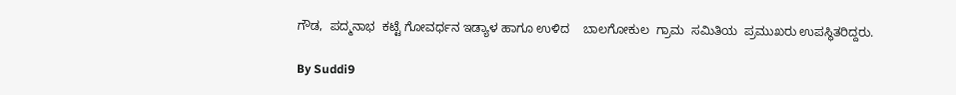ಗೌಡ,  ಪದ್ಮನಾಭ  ಕಟ್ಟೆ ಗೋವರ್ಧನ ಇಡ್ಯಾಳ ಹಾಗೂ ಉಳಿದ    ಬಾಲಗೋಕುಲ  ಗ್ರಾಮ  ಸಮಿತಿಯ  ಪ್ರಮುಖರು ಉಪಸ್ಥಿತರಿದ್ದರು.

By Suddi9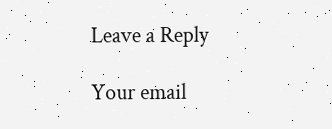Leave a Reply

Your email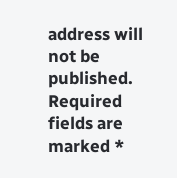address will not be published. Required fields are marked *